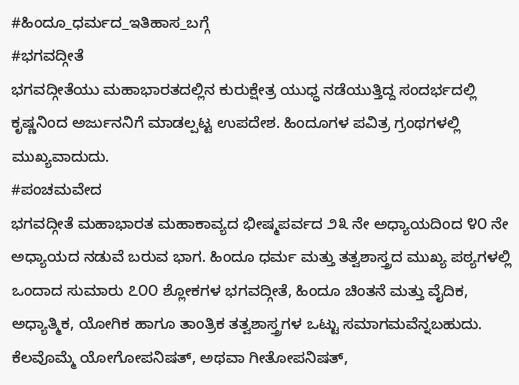#ಹಿಂದೂ_ಧರ್ಮದ_ಇತಿಹಾಸ_ಬಗ್ಗೆ
#ಭಗವದ್ಗೀತೆ
ಭಗವದ್ಗೀತೆಯು ಮಹಾಭಾರತದಲ್ಲಿನ ಕುರುಕ್ಷೇತ್ರ ಯುಧ್ಧ ನಡೆಯುತ್ತಿದ್ದ ಸಂದರ್ಭದಲ್ಲಿ ಕೃಷ್ಣನಿಂದ ಅರ್ಜುನನಿಗೆ ಮಾಡಲ್ಪಟ್ಟ ಉಪದೇಶ. ಹಿಂದೂಗಳ ಪವಿತ್ರ ಗ್ರಂಥಗಳಲ್ಲಿ ಮುಖ್ಯವಾದುದು.
#ಪಂಚಮವೇದ
ಭಗವದ್ಗೀತೆ ಮಹಾಭಾರತ ಮಹಾಕಾವ್ಯದ ಭೀಷ್ಮಪರ್ವದ ೨೩ ನೇ ಅಧ್ಯಾಯದಿಂದ ೪೦ ನೇ ಅಧ್ಯಾಯದ ನಡುವೆ ಬರುವ ಭಾಗ. ಹಿಂದೂ ಧರ್ಮ ಮತ್ತು ತತ್ವಶಾಸ್ತ್ರದ ಮುಖ್ಯ ಪಠ್ಯಗಳಲ್ಲಿ ಒಂದಾದ ಸುಮಾರು ೭೦೦ ಶ್ಲೋಕಗಳ ಭಗವದ್ಗೀತೆ, ಹಿಂದೂ ಚಿಂತನೆ ಮತ್ತು ವೈದಿಕ, ಅಧ್ಯಾತ್ಮಿಕ, ಯೋಗಿಕ ಹಾಗೂ ತಾಂತ್ರಿಕ ತತ್ವಶಾಸ್ತ್ರಗಳ ಒಟ್ಟು ಸಮಾಗಮವೆನ್ನಬಹುದು. ಕೆಲವೊಮ್ಮೆ ಯೋಗೋಪನಿಷತ್, ಅಥವಾ ಗೀತೋಪನಿಷತ್,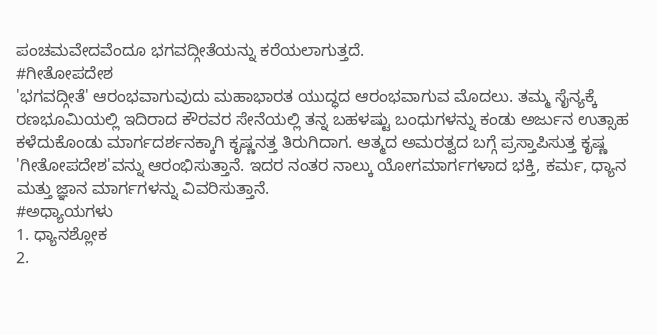ಪಂಚಮವೇದವೆಂದೂ ಭಗವದ್ಗೀತೆಯನ್ನು ಕರೆಯಲಾಗುತ್ತದೆ.
#ಗೀತೋಪದೇಶ
'ಭಗವದ್ಗೀತೆ' ಆರಂಭವಾಗುವುದು ಮಹಾಭಾರತ ಯುದ್ಧದ ಆರಂಭವಾಗುವ ಮೊದಲು. ತಮ್ಮ ಸೈನ್ಯಕ್ಕೆ ರಣಭೂಮಿಯಲ್ಲಿ ಇದಿರಾದ ಕೌರವರ ಸೇನೆಯಲ್ಲಿ ತನ್ನ ಬಹಳಷ್ಟು ಬಂಧುಗಳನ್ನು ಕಂಡು ಅರ್ಜುನ ಉತ್ಸಾಹ ಕಳೆದುಕೊಂಡು ಮಾರ್ಗದರ್ಶನಕ್ಕಾಗಿ ಕೃಷ್ಣನತ್ತ ತಿರುಗಿದಾಗ. ಆತ್ಮದ ಅಮರತ್ವದ ಬಗ್ಗೆ ಪ್ರಸ್ತಾಪಿಸುತ್ತ ಕೃಷ್ಣ 'ಗೀತೋಪದೇಶ'ವನ್ನು ಆರಂಭಿಸುತ್ತಾನೆ. ಇದರ ನಂತರ ನಾಲ್ಕು ಯೋಗಮಾರ್ಗಗಳಾದ ಭಕ್ತಿ, ಕರ್ಮ, ಧ್ಯಾನ ಮತ್ತು ಜ್ಞಾನ ಮಾರ್ಗಗಳನ್ನು ವಿವರಿಸುತ್ತಾನೆ.
#ಅಧ್ಯಾಯಗಳು
1. ಧ್ಯಾನಶ್ಲೋಕ
2.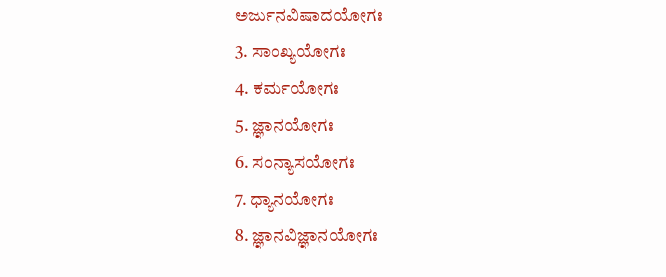ಅರ್ಜುನವಿಷಾದಯೋಗಃ
3. ಸಾಂಖ್ಯಯೋಗಃ
4. ಕರ್ಮಯೋಗಃ
5. ಜ್ಞಾನಯೋಗಃ
6. ಸಂನ್ಯಾಸಯೋಗಃ
7. ಧ್ಯಾನಯೋಗಃ
8. ಜ್ಞಾನವಿಜ್ಞಾನಯೋಗಃ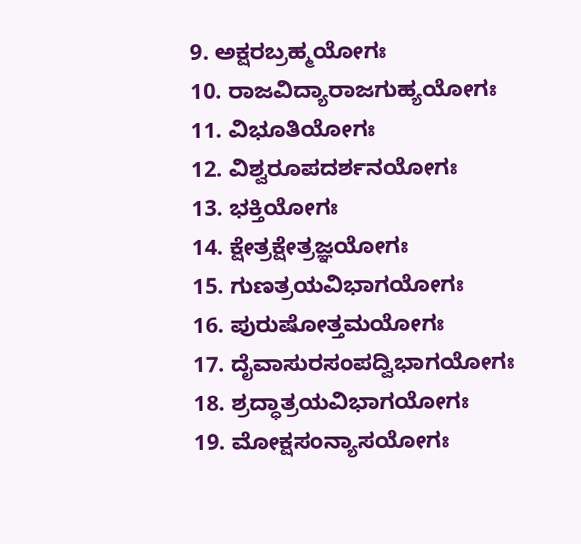9. ಅಕ್ಷರಬ್ರಹ್ಮಯೋಗಃ
10. ರಾಜವಿದ್ಯಾರಾಜಗುಹ್ಯಯೋಗಃ
11. ವಿಭೂತಿಯೋಗಃ
12. ವಿಶ್ವರೂಪದರ್ಶನಯೋಗಃ
13. ಭಕ್ತಿಯೋಗಃ
14. ಕ್ಷೇತ್ರಕ್ಷೇತ್ರಜ್ಞಯೋಗಃ
15. ಗುಣತ್ರಯವಿಭಾಗಯೋಗಃ
16. ಪುರುಷೋತ್ತಮಯೋಗಃ
17. ದೈವಾಸುರಸಂಪದ್ವಿಭಾಗಯೋಗಃ
18. ಶ್ರದ್ಧಾತ್ರಯವಿಭಾಗಯೋಗಃ
19. ಮೋಕ್ಷಸಂನ್ಯಾಸಯೋಗಃ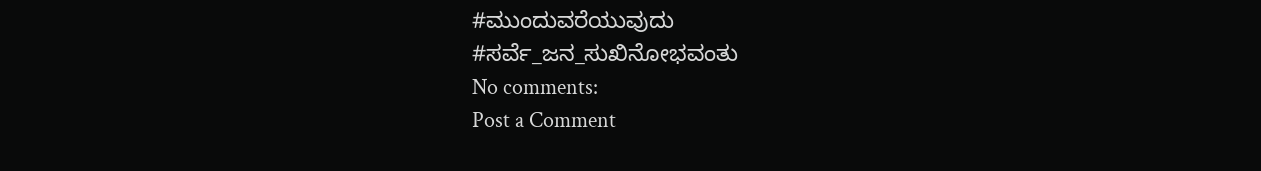#ಮುಂದುವರೆಯುವುದು
#ಸರ್ವೆ_ಜನ_ಸುಖಿನೋಭವಂತು
No comments:
Post a Comment